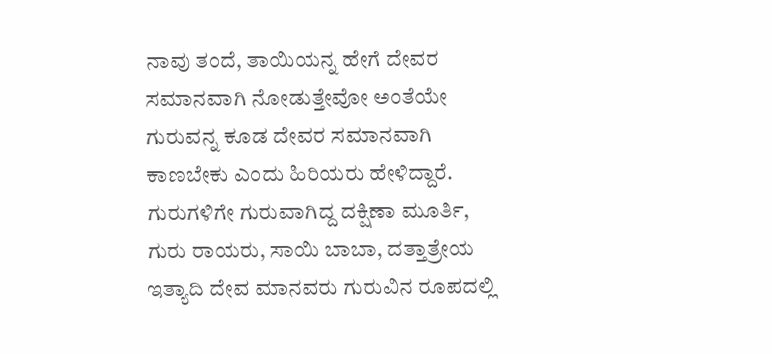ನಾವು ತಂದೆ, ತಾಯಿಯನ್ನ ಹೇಗೆ ದೇವರ ಸಮಾನವಾಗಿ ನೋಡುತ್ತೇವೋ ಅಂತೆಯೇ ಗುರುವನ್ನ ಕೂಡ ದೇವರ ಸಮಾನವಾಗಿ ಕಾಣಬೇಕು ಎಂದು ಹಿರಿಯರು ಹೇಳಿದ್ದಾರೆ. ಗುರುಗಳಿಗೇ ಗುರುವಾಗಿದ್ದ ದಕ್ಷಿಣಾ ಮೂರ್ತಿ, ಗುರು ರಾಯರು, ಸಾಯಿ ಬಾಬಾ, ದತ್ತಾತ್ರೇಯ ಇತ್ಯಾದಿ ದೇವ ಮಾನವರು ಗುರುವಿನ ರೂಪದಲ್ಲಿ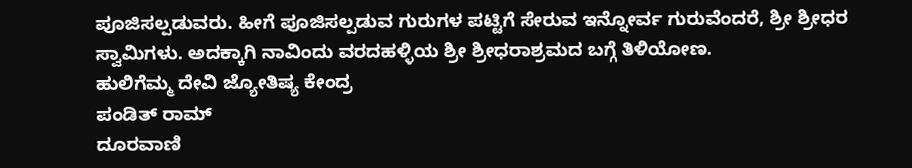ಪೂಜಿಸಲ್ಪಡುವರು. ಹೀಗೆ ಪೂಜಿಸಲ್ಪಡುವ ಗುರುಗಳ ಪಟ್ಟಿಗೆ ಸೇರುವ ಇನ್ನೋರ್ವ ಗುರುವೆಂದರೆ, ಶ್ರೀ ಶ್ರೀಧರ ಸ್ವಾಮಿಗಳು. ಅದಕ್ಕಾಗಿ ನಾವಿಂದು ವರದಹಳ್ಳಿಯ ಶ್ರೀ ಶ್ರೀಧರಾಶ್ರಮದ ಬಗ್ಗೆ ತಿಳಿಯೋಣ.
ಹುಲಿಗೆಮ್ಮ ದೇವಿ ಜ್ಯೋತಿಷ್ಯ ಕೇಂದ್ರ
ಪಂಡಿತ್ ರಾಮ್
ದೂರವಾಣಿ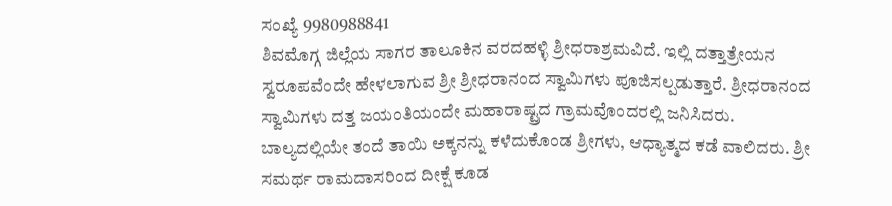ಸಂಖ್ಯೆ 9980988841
ಶಿವಮೊಗ್ಗ ಜಿಲ್ಲೆಯ ಸಾಗರ ತಾಲೂಕಿನ ವರದಹಳ್ಳಿ ಶ್ರೀಧರಾಶ್ರಮವಿದೆ. ಇಲ್ಲಿ ದತ್ತಾತ್ರೇಯನ ಸ್ವರೂಪವೆಂದೇ ಹೇಳಲಾಗುವ ಶ್ರೀ ಶ್ರೀಧರಾನಂದ ಸ್ವಾಮಿಗಳು ಪೂಜಿಸಲ್ಪಡುತ್ತಾರೆ. ಶ್ರೀಧರಾನಂದ ಸ್ವಾಮಿಗಳು ದತ್ತ ಜಯಂತಿಯಂದೇ ಮಹಾರಾಷ್ಟ್ರದ ಗ್ರಾಮವೊಂದರಲ್ಲಿ ಜನಿಸಿದರು. ಬಾಲ್ಯದಲ್ಲಿಯೇ ತಂದೆ ತಾಯಿ ಅಕ್ಕನನ್ನು ಕಳೆದುಕೊಂಡ ಶ್ರೀಗಳು, ಆಧ್ಯಾತ್ಮದ ಕಡೆ ವಾಲಿದರು. ಶ್ರೀ ಸಮರ್ಥ ರಾಮದಾಸರಿಂದ ದೀಕ್ಷೆ ಕೂಡ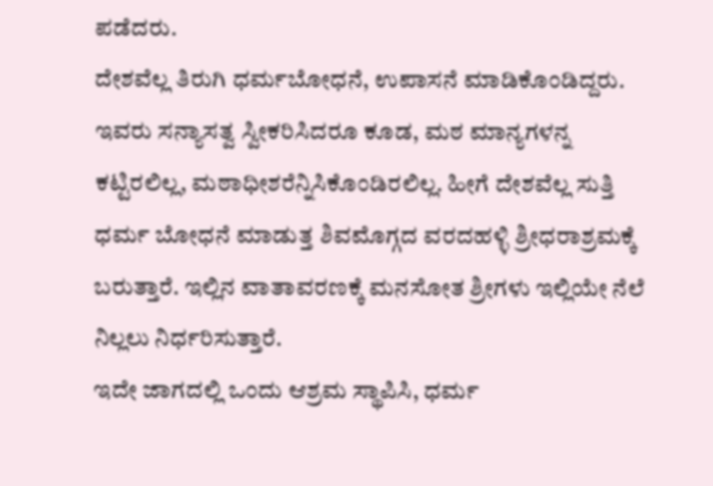ಪಡೆದರು.
ದೇಶವೆಲ್ಲ ತಿರುಗಿ ಧರ್ಮಬೋಧನೆ, ಉಪಾಸನೆ ಮಾಡಿಕೊಂಡಿದ್ದರು. ಇವರು ಸನ್ಯಾಸತ್ವ ಸ್ವೀಕರಿಸಿದರೂ ಕೂಡ, ಮಠ ಮಾನ್ಯಗಳನ್ನ ಕಟ್ಟಿರಲಿಲ್ಲ, ಮಠಾಧೀಶರೆನ್ನಿಸಿಕೊಂಡಿರಲಿಲ್ಲ. ಹೀಗೆ ದೇಶವೆಲ್ಲ ಸುತ್ತಿ ಧರ್ಮ ಬೋಧನೆ ಮಾಡುತ್ತ ಶಿವಮೊಗ್ಗದ ವರದಹಳ್ಳಿ ಶ್ರೀಧರಾಶ್ರಮಕ್ಕೆ ಬರುತ್ತಾರೆ. ಇಲ್ಲಿನ ವಾತಾವರಣಕ್ಕೆ ಮನಸೋತ ಶ್ರೀಗಳು ಇಲ್ಲಿಯೇ ನೆಲೆ ನಿಲ್ಲಲು ನಿರ್ಧರಿಸುತ್ತಾರೆ.
ಇದೇ ಜಾಗದಲ್ಲಿ ಒಂದು ಆಶ್ರಮ ಸ್ಥಾಪಿಸಿ, ಧರ್ಮ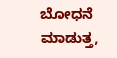ಬೋಧನೆ ಮಾಡುತ್ತ,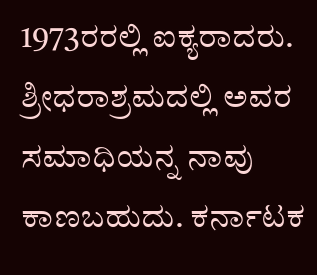1973ರರಲ್ಲಿ ಐಕ್ಯರಾದರು. ಶ್ರೀಧರಾಶ್ರಮದಲ್ಲಿ ಅವರ ಸಮಾಧಿಯನ್ನ ನಾವು ಕಾಣಬಹುದು. ಕರ್ನಾಟಕ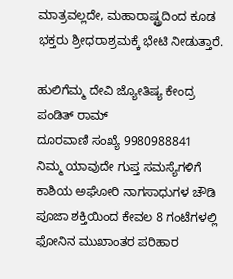ಮಾತ್ರವಲ್ಲದೇ, ಮಹಾರಾಷ್ಟ್ರದಿಂದ ಕೂಡ ಭಕ್ತರು ಶ್ರೀಧರಾಶ್ರಮಕ್ಕೆ ಭೇಟಿ ನೀಡುತ್ತಾರೆ.

ಹುಲಿಗೆಮ್ಮ ದೇವಿ ಜ್ಯೋತಿಷ್ಯ ಕೇಂದ್ರ
ಪಂಡಿತ್ ರಾಮ್
ದೂರವಾಣಿ ಸಂಖ್ಯೆ 9980988841
ನಿಮ್ಮ ಯಾವುದೇ ಗುಪ್ತ ಸಮಸ್ಯೆಗಳಿಗೆ ಕಾಶಿಯ ಅಘೋರಿ ನಾಗಸಾಧುಗಳ ಚೌಡಿ ಪೂಜಾ ಶಕ್ತಿಯಿಂದ ಕೇವಲ 8 ಗಂಟೆಗಳಲ್ಲಿ ಫೋನಿನ ಮುಖಾಂತರ ಪರಿಹಾರ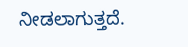ನೀಡಲಾಗುತ್ತದೆ.